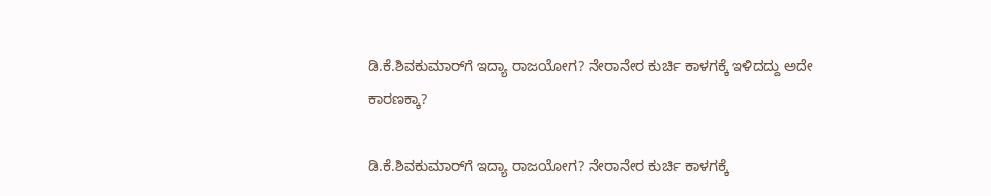ಡಿ.ಕೆ.ಶಿವಕುಮಾರ್‌ಗೆ ಇದ್ಯಾ ರಾಜಯೋಗ? ನೇರಾನೇರ ಕುರ್ಚಿ ಕಾಳಗಕ್ಕೆ ಇಳಿದದ್ದು ಅದೇ ಕಾರಣಕ್ಕಾ?

ಡಿ.ಕೆ.ಶಿವಕುಮಾರ್‌ಗೆ ಇದ್ಯಾ ರಾಜಯೋಗ? ನೇರಾನೇರ ಕುರ್ಚಿ ಕಾಳಗಕ್ಕೆ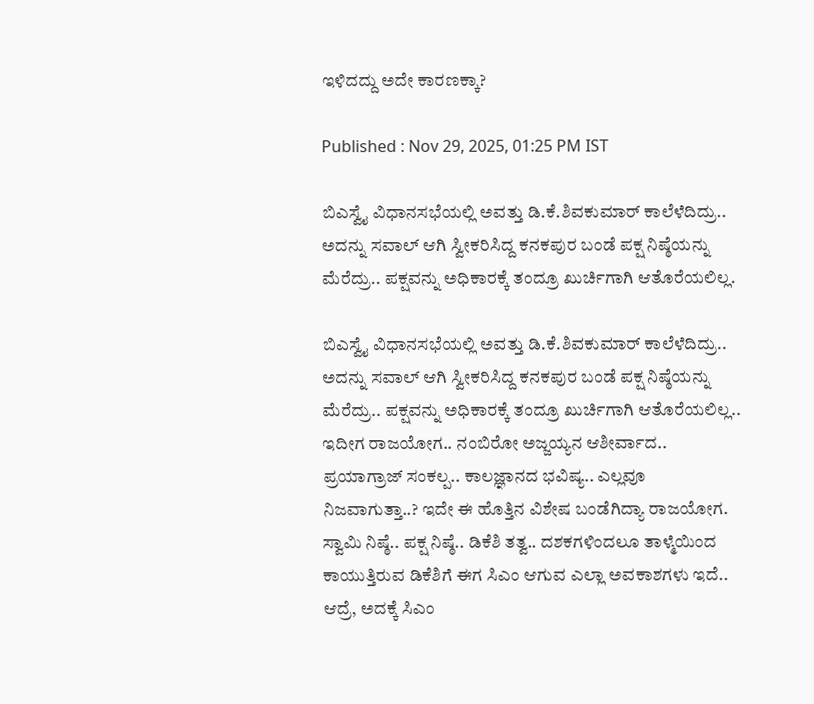ಇಳಿದದ್ದು ಅದೇ ಕಾರಣಕ್ಕಾ?

Published : Nov 29, 2025, 01:25 PM IST

ಬಿಎಸ್ವೈ ವಿಧಾನಸಭೆಯಲ್ಲಿ ಅವತ್ತು ಡಿ.ಕೆ.ಶಿವಕುಮಾರ್‌ ಕಾಲೆಳೆದಿದ್ರು.. ಅದನ್ನು ಸವಾಲ್ ಆಗಿ ಸ್ವೀಕರಿಸಿದ್ದ ಕನಕಪುರ ಬಂಡೆ ಪಕ್ಷ ನಿಷ್ಠೆಯನ್ನು ಮೆರೆದ್ರು.. ಪಕ್ಷವನ್ನು ಅಧಿಕಾರಕ್ಕೆ ತಂದ್ರೂ ಖುರ್ಚಿಗಾಗಿ ಆತೊರೆಯಲಿಲ್ಲ.

ಬಿಎಸ್ವೈ ವಿಧಾನಸಭೆಯಲ್ಲಿ ಅವತ್ತು ಡಿ.ಕೆ.ಶಿವಕುಮಾರ್‌ ಕಾಲೆಳೆದಿದ್ರು.. ಅದನ್ನು ಸವಾಲ್ ಆಗಿ ಸ್ವೀಕರಿಸಿದ್ದ ಕನಕಪುರ ಬಂಡೆ ಪಕ್ಷ ನಿಷ್ಠೆಯನ್ನು ಮೆರೆದ್ರು.. ಪಕ್ಷವನ್ನು ಅಧಿಕಾರಕ್ಕೆ ತಂದ್ರೂ ಖುರ್ಚಿಗಾಗಿ ಆತೊರೆಯಲಿಲ್ಲ.. ಇದೀಗ ರಾಜಯೋಗ.. ನಂಬಿರೋ ಅಜ್ಜಯ್ಯನ ಆಶೀರ್ವಾದ.. ಪ್ರಯಾಗ್ರಾಜ್ ಸಂಕಲ್ಪ.. ಕಾಲಜ್ಞಾನದ ಭವಿಷ್ಯ.. ಎಲ್ಲವೂ ನಿಜವಾಗುತ್ತಾ..? ಇದೇ ಈ ಹೊತ್ತಿನ ವಿಶೇಷ ಬಂಡೆಗಿದ್ಯಾ ರಾಜಯೋಗ. ಸ್ವಾಮಿ ನಿಷ್ಠೆ.. ಪಕ್ಷ ನಿಷ್ಠೆ.. ಡಿಕೆಶಿ ತತ್ವ.. ದಶಕಗಳಿಂದಲೂ ತಾಳ್ಮೆಯಿಂದ ಕಾಯುತ್ತಿರುವ ಡಿಕೆಶಿಗೆ ಈಗ ಸಿಎಂ ಆಗುವ ಎಲ್ಲಾ ಅವಕಾಶಗಳು ಇದೆ.. ಆದ್ರೆ, ಅದಕ್ಕೆ ಸಿಎಂ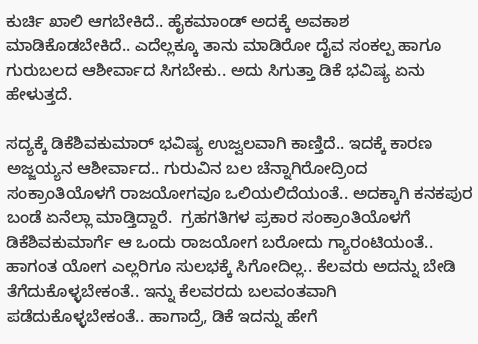ಕುರ್ಚಿ ಖಾಲಿ ಆಗಬೇಕಿದೆ.. ಹೈಕಮಾಂಡ್ ಅದಕ್ಕೆ ಅವಕಾಶ ಮಾಡಿಕೊಡಬೇಕಿದೆ.. ಎದೆಲ್ಲಕ್ಕೂ ತಾನು ಮಾಡಿರೋ ದೈವ ಸಂಕಲ್ಪ ಹಾಗೂ ಗುರುಬಲದ ಆಶೀರ್ವಾದ ಸಿಗಬೇಕು.. ಅದು ಸಿಗುತ್ತಾ ಡಿಕೆ ಭವಿಷ್ಯ ಏನು ಹೇಳುತ್ತದೆ.

ಸದ್ಯಕ್ಕೆ ಡಿಕೆಶಿವಕುಮಾರ್ ಭವಿಷ್ಯ ಉಜ್ವಲವಾಗಿ ಕಾಣ್ತಿದೆ.. ಇದಕ್ಕೆ ಕಾರಣ ಅಜ್ಜಯ್ಯನ ಆಶೀರ್ವಾದ.. ಗುರುವಿನ ಬಲ ಚೆನ್ನಾಗಿರೋದ್ರಿಂದ ಸಂಕ್ರಾಂತಿಯೊಳಗೆ ರಾಜಯೋಗವೂ ಒಲಿಯಲಿದೆಯಂತೆ.. ಅದಕ್ಕಾಗಿ ಕನಕಪುರ ಬಂಡೆ ಏನೆಲ್ಲಾ ಮಾಡ್ತಿದ್ದಾರೆ.  ಗ್ರಹಗತಿಗಳ ಪ್ರಕಾರ ಸಂಕ್ರಾಂತಿಯೊಳಗೆ ಡಿಕೆಶಿವಕುಮಾರ್ಗೆ ಆ ಒಂದು ರಾಜಯೋಗ ಬರೋದು ಗ್ಯಾರಂಟಿಯಂತೆ.. ಹಾಗಂತ ಯೋಗ ಎಲ್ಲರಿಗೂ ಸುಲಭಕ್ಕೆ ಸಿಗೋದಿಲ್ಲ.. ಕೆಲವರು ಅದನ್ನು ಬೇಡಿ ತೆಗೆದುಕೊಳ್ಳಬೇಕಂತೆ.. ಇನ್ನು ಕೆಲವರದು ಬಲವಂತವಾಗಿ ಪಡೆದುಕೊಳ್ಳಬೇಕಂತೆ.. ಹಾಗಾದ್ರೆ, ಡಿಕೆ ಇದನ್ನು ಹೇಗೆ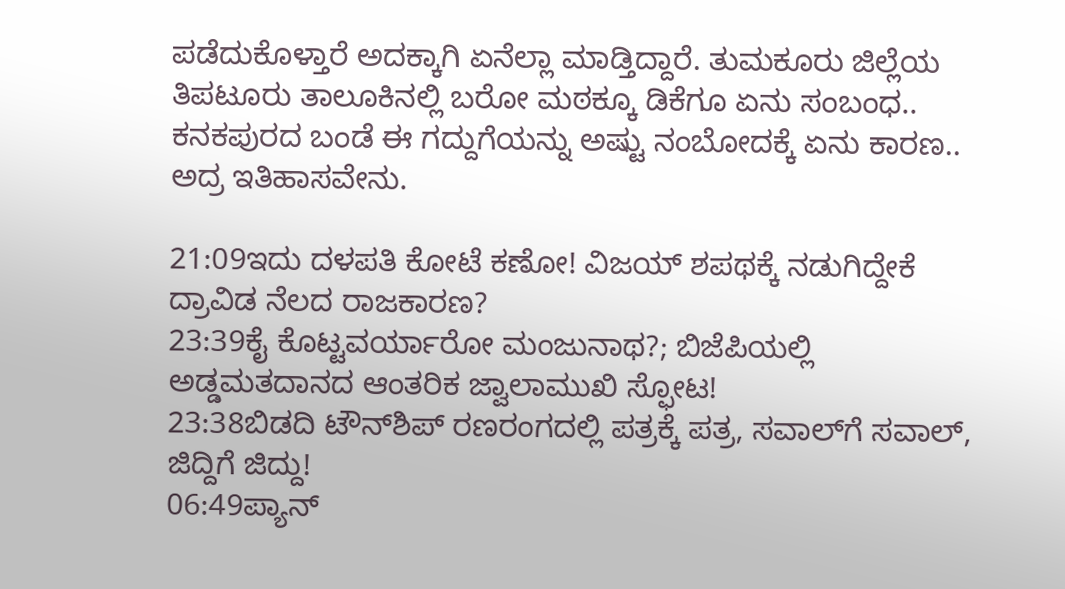ಪಡೆದುಕೊಳ್ತಾರೆ ಅದಕ್ಕಾಗಿ ಏನೆಲ್ಲಾ ಮಾಡ್ತಿದ್ದಾರೆ. ತುಮಕೂರು ಜಿಲ್ಲೆಯ ತಿಪಟೂರು ತಾಲೂಕಿನಲ್ಲಿ ಬರೋ ಮಠಕ್ಕೂ ಡಿಕೆಗೂ ಏನು ಸಂಬಂಧ.. ಕನಕಪುರದ ಬಂಡೆ ಈ ಗದ್ದುಗೆಯನ್ನು ಅಷ್ಟು ನಂಬೋದಕ್ಕೆ ಏನು ಕಾರಣ.. ಅದ್ರ ಇತಿಹಾಸವೇನು.

21:09ಇದು ದಳಪತಿ ಕೋಟೆ ಕಣೋ! ವಿಜಯ್ ಶಪಥಕ್ಕೆ ನಡುಗಿದ್ದೇಕೆ ದ್ರಾವಿಡ ನೆಲದ ರಾಜಕಾರಣ?
23:39ಕೈ ಕೊಟ್ಟವರ್ಯಾರೋ ಮಂಜುನಾಥ?; ಬಿಜೆಪಿಯಲ್ಲಿ ಅಡ್ಡಮತದಾನದ ಆಂತರಿಕ ಜ್ವಾಲಾಮುಖಿ ಸ್ಫೋಟ!
23:38ಬಿಡದಿ ಟೌನ್‌ಶಿಪ್ ರಣರಂಗದಲ್ಲಿ ಪತ್ರಕ್ಕೆ ಪತ್ರ, ಸವಾಲ್‌ಗೆ ಸವಾಲ್, ಜಿದ್ದಿಗೆ ಜಿದ್ದು!
06:49ಪ್ಯಾನ್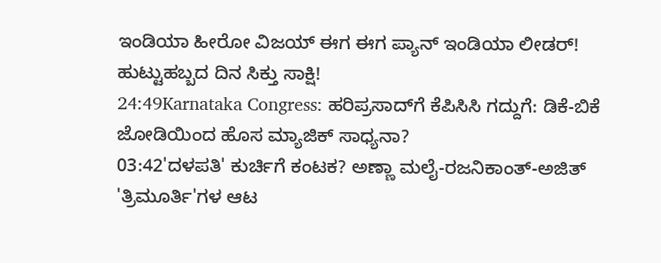ಇಂಡಿಯಾ ಹೀರೋ ವಿಜಯ್ ಈಗ ಈಗ ಪ್ಯಾನ್ ಇಂಡಿಯಾ ಲೀಡರ್! ಹುಟ್ಟುಹಬ್ಬದ ದಿನ ಸಿಕ್ತು ಸಾಕ್ಷಿ!
24:49Karnataka Congress: ಹರಿಪ್ರಸಾದ್‌ಗೆ ಕೆಪಿಸಿಸಿ ಗದ್ದುಗೆ: ಡಿಕೆ-ಬಿಕೆ ಜೋಡಿಯಿಂದ ಹೊಸ ಮ್ಯಾಜಿಕ್ ಸಾಧ್ಯನಾ?
03:42'ದಳಪತಿ' ಕುರ್ಚಿಗೆ ಕಂಟಕ? ಅಣ್ಣಾ ಮಲೈ-ರಜನಿಕಾಂತ್-ಅಜಿತ್ 'ತ್ರಿಮೂರ್ತಿ'ಗಳ ಆಟ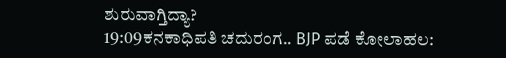ಶುರುವಾಗ್ತಿದ್ಯಾ?
19:09ಕನಕಾಧಿಪತಿ ಚದುರಂಗ.. BJP ಪಡೆ ಕೋಲಾಹಲ: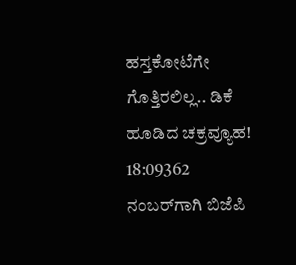ಹಸ್ತಕೋಟೆಗೇ ಗೊತ್ತಿರಲಿಲ್ಲ.. ಡಿಕೆ ಹೂಡಿದ ಚಕ್ರವ್ಯೂಹ!
18:09362 ನಂಬರ್‌ಗಾಗಿ ಬಿಜೆಪಿ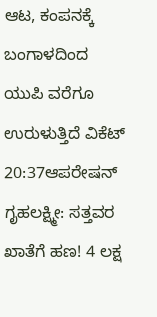ಆಟ, ಕಂಪನಕ್ಕೆ ಬಂಗಾಳದಿಂದ ಯುಪಿ ವರೆಗೂ ಉರುಳುತ್ತಿದೆ ವಿಕೆಟ್
20:37ಆಪರೇಷನ್ ಗೃಹಲಕ್ಷ್ಮೀ: ಸತ್ತವರ ಖಾತೆಗೆ ಹಣ! 4 ಲಕ್ಷ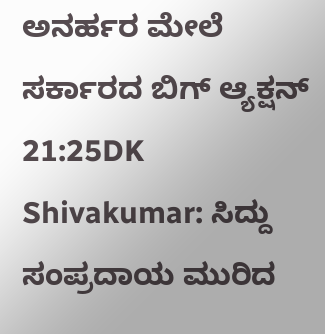ಅನರ್ಹರ ಮೇಲೆ ಸರ್ಕಾರದ ಬಿಗ್ ಆ್ಯಕ್ಷನ್
21:25DK Shivakumar: ಸಿದ್ದು ಸಂಪ್ರದಾಯ ಮುರಿದ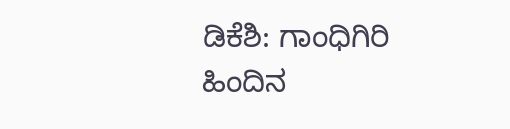ಡಿಕೆಶಿ: ಗಾಂಧಿಗಿರಿ ಹಿಂದಿನ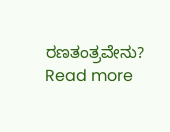ರಣತಂತ್ರವೇನು?
Read more